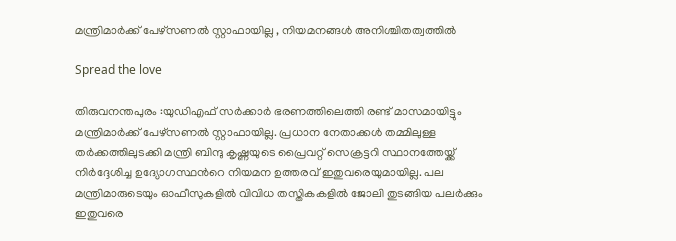മന്ത്രിമാർക്ക് പേഴ്സണൽ സ്റ്റാഫായില്ല , നിയമനങ്ങൾ അനിശ്ചിതത്വത്തിൽ

Spread the love

തിരുവനന്തപുരം :യുഡിഎഫ് സര്‍ക്കാര്‍ ഭരണത്തിലെത്തി രണ്ട് മാസമായിട്ടും മന്ത്രിമാര്‍ക്ക് പേഴ്സണൽ സ്റ്റാഫായില്ല. പ്രധാന നേതാക്കള്‍ തമ്മിലുള്ള തര്‍ക്കത്തിലുടക്കി മന്ത്രി ബിന്ദു കൃഷ്ണയുടെ പ്രൈവറ്റ് സെക്രട്ടറി സ്ഥാനത്തേയ്ക്ക് നിര്‍ദ്ദേശിച്ച ഉദ്യോഗസ്ഥന്‍റെ നിയമന ഉത്തരവ് ഇതുവരെയുമായില്ല. പല മന്ത്രിമാരുടെയും ഓഫീസുകളിൽ വിവിധ തസ്തികകളിൽ ജോലി തുടങ്ങിയ പലര്‍ക്കും ഇതുവരെ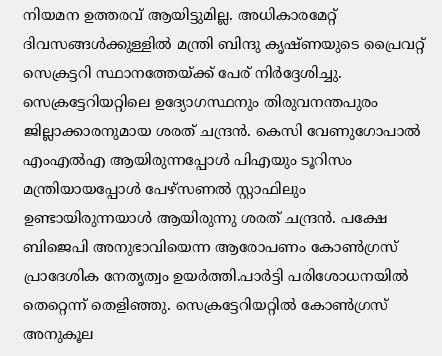നിയമന ഉത്തരവ് ആയിട്ടുമില്ല. അധികാരമേറ്റ് ദിവസങ്ങള്‍ക്കുള്ളിൽ മന്ത്രി ബിന്ദു കൃഷ്ണയുടെ പ്രൈവറ്റ് സെക്രട്ടറി സ്ഥാനത്തേയ്ക്ക് പേര് നിര്‍ദ്ദേശിച്ചു. സെക്രട്ടേറിയറ്റിലെ ഉദ്യോഗസ്ഥനും തിരുവനന്തപുരം ജില്ലാക്കാരനുമായ ശരത് ചന്ദ്രൻ. കെസി വേണുഗോപാൽ എംഎൽഎ ആയിരുന്നപ്പോള്‍ പിഎയും ടൂറിസം മന്ത്രിയായപ്പോള്‍ പേഴ്സണൽ സ്റ്റാഫിലും ഉണ്ടായിരുന്നയാള്‍ ആയിരുന്നു ശരത് ചന്ദ്രൻ. പക്ഷേ ബിജെപി അനുഭാവിയെന്ന ആരോപണം കോണ്‍ഗ്രസ് പ്രാദേശിക നേതൃത്വം ഉയര്‍ത്തി.പാര്‍ട്ടി പരിശോധനയിൽ തെറ്റെന്ന് തെളിഞ്ഞു. സെക്രട്ടേറിയറ്റിൽ കോണ്‍ഗ്രസ് അനുകൂല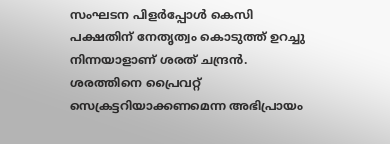സംഘടന പിളര്‍പ്പോള്‍ കെസി പക്ഷതിന് നേതൃത്വം കൊടുത്ത് ഉറച്ചു നിന്നയാളാണ് ശരത് ചന്ദ്രൻ. ശരത്തിനെ പ്രൈവറ്റ് സെക്രട്ടറിയാക്കണമെന്ന അഭിപ്രായം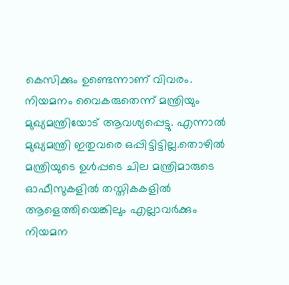കെസിക്കും ഉണ്ടെന്നാണ് വിവരം. നിയമനം വൈകരുതെന്ന് മന്ത്രിയും മുഖ്യമന്ത്രിയോട് ആവശ്യപ്പെട്ടു. എന്നാൽ മുഖ്യമന്ത്രി ഇതുവരെ ഒപ്പിട്ടിട്ടില്ല.തൊഴിൽ മന്ത്രിയുടെ ഉള്‍പ്പടെ ചില മന്ത്രിമാരുടെ ഓഫീസുകളിൽ തസ്തികകളിൽ ആളെത്തിയെങ്കിലും എല്ലാവര്‍ക്കും നിയമന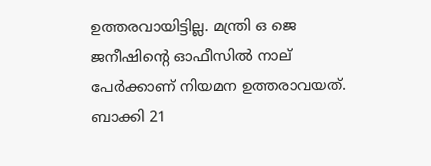ഉത്തരവായിട്ടില്ല. മന്ത്രി ഒ ജെ ജനീഷിന്‍റെ ഓഫീസിൽ നാല് പേര്‍ക്കാണ് നിയമന ഉത്തരാവയത്. ബാക്കി 21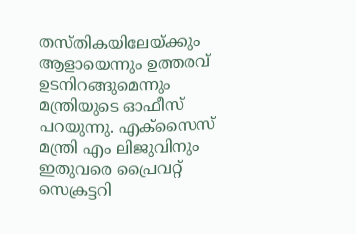തസ്തികയിലേയ്ക്കും ആളായെന്നും ഉത്തരവ് ഉടനിറങ്ങുമെന്നും മന്ത്രിയുടെ ഓഫീസ് പറയുന്നു. എക്സൈസ് മന്ത്രി എം ലിജുവിനും ഇതുവരെ പ്രൈവറ്റ് സെക്രട്ടറി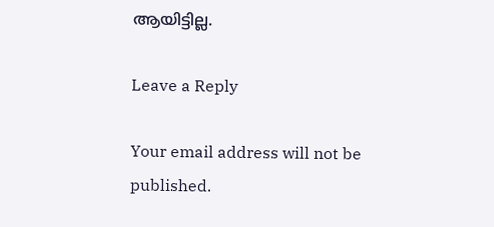ആയിട്ടില്ല.

Leave a Reply

Your email address will not be published.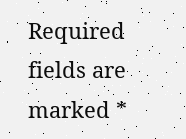Required fields are marked *